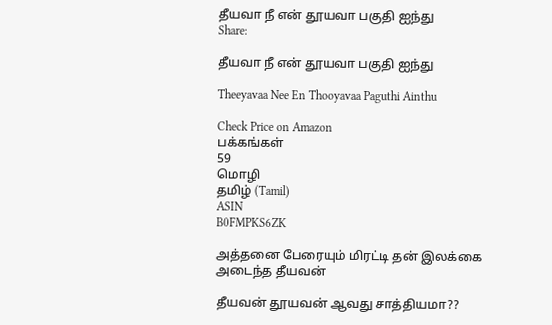தீயவா நீ என் தூயவா பகுதி ஐந்து
Share:

தீயவா நீ என் தூயவா பகுதி ஐந்து

Theeyavaa Nee En Thooyavaa Paguthi Ainthu

Check Price on Amazon
பக்கங்கள்
59
மொழி
தமிழ் (Tamil)
ASIN
B0FMPKS6ZK

அத்தனை பேரையும் மிரட்டி தன் இலக்கை அடைந்த தீயவன்

தீயவன் தூயவன் ஆவது சாத்தியமா??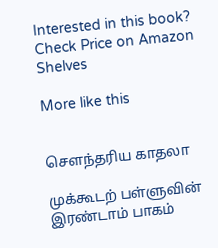Interested in this book? Check Price on Amazon
Shelves

More like this


செளந்தரிய காதலா

முக்கூடற் பள்ளுவின் இரண்டாம் பாகம்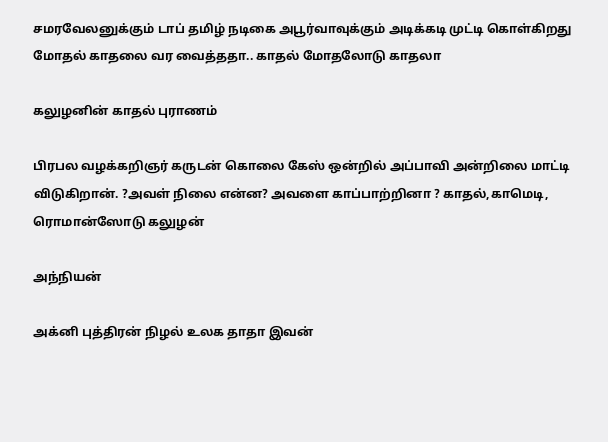சமரவேலனுக்கும் டாப் தமிழ் நடிகை அபூர்வாவுக்கும் அடிக்கடி முட்டி கொள்கிறது மோதல் காதலை வர வைத்ததா.. காதல் மோதலோடு காதலா

கலுழனின் காதல் புராணம்

பிரபல வழக்கறிஞர் கருடன் கொலை கேஸ் ஒன்றில் அப்பாவி அன்றிலை மாட்டி விடுகிறான். ?அவள் நிலை என்ன? அவளை காப்பாற்றினா ? காதல்,காமெடி, ரொமான்ஸோடு கலுழன்

அந்நியன்

அக்னி புத்திரன் நிழல் உலக தாதா இவன்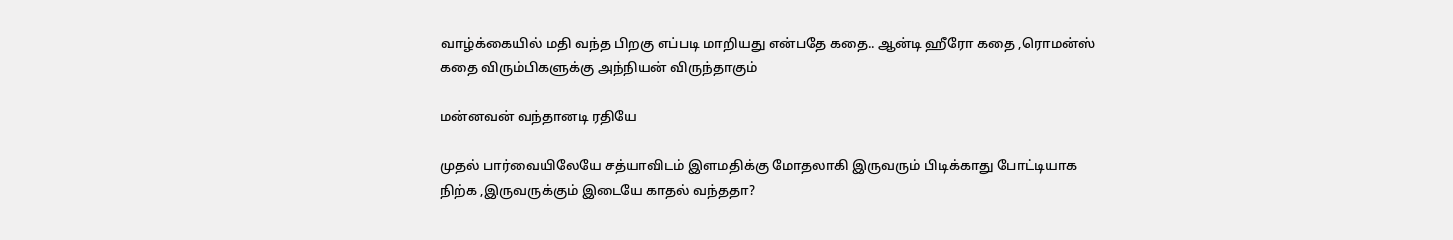வாழ்க்கையில் மதி வந்த பிறகு எப்படி மாறியது என்பதே கதை.. ஆன்டி ஹீரோ கதை ,ரொமன்ஸ் கதை விரும்பிகளுக்கு அந்நியன் விருந்தாகும்

மன்னவன் வந்தானடி ரதியே

முதல் பார்வையிலேயே சத்யாவிடம் இளமதிக்கு மோதலாகி இருவரும் பிடிக்காது போட்டியாக நிற்க ,இருவருக்கும் இடையே காதல் வந்ததா?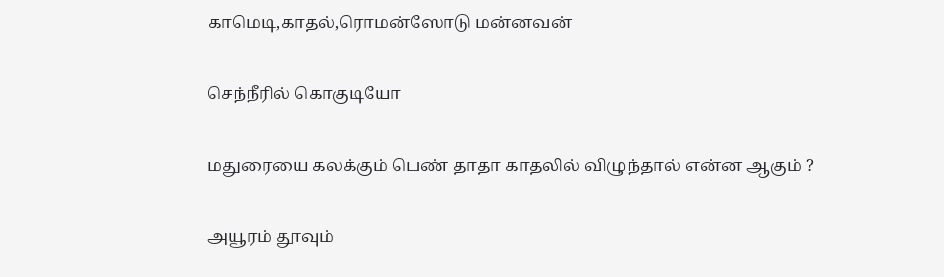காமெடி,காதல்,ரொமன்ஸோடு மன்னவன்

செந்நீரில் கொகுடியோ

மதுரையை கலக்கும் பெண் தாதா காதலில் விழுந்தால் என்ன ஆகும் ?

அயூரம் தூவும்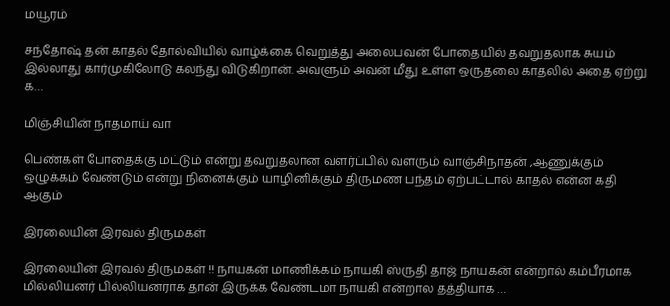மயூரம்

சந்தோஷ் தன் காதல் தோல்வியில் வாழ்க்கை வெறுத்து அலைபவன் போதையில் தவறுதலாக சுயம் இல்லாது கார்முகிலோடு கலந்து விடுகிறான். அவளும் அவன் மீது உள்ள ஒருதலை காதலில் அதை ஏற்று க…

மிஞ்சியின் நாதமாய் வா

பெண்கள் போதைக்கு மட்டும் என்று தவறுதலான வளர்ப்பில் வளரும் வாஞ்சிநாதன் ,ஆணுக்கும் ஒழுக்கம் வேண்டும் என்று நினைக்கும் யாழினிக்கும் திருமண பந்தம் ஏற்பட்டால் காதல் என்ன கதி ஆகும்

இரலையின் இரவல் திருமகள்

இரலையின் இரவல் திருமகள் !! நாயகன் மாணிக்கம் நாயகி ஸ்ருதி தாஜ் நாயகன் என்றால் கம்பீரமாக மில்லியனர் பில்லியனராக தான் இருக்க வேண்டமா நாயகி என்றால தத்தியாக …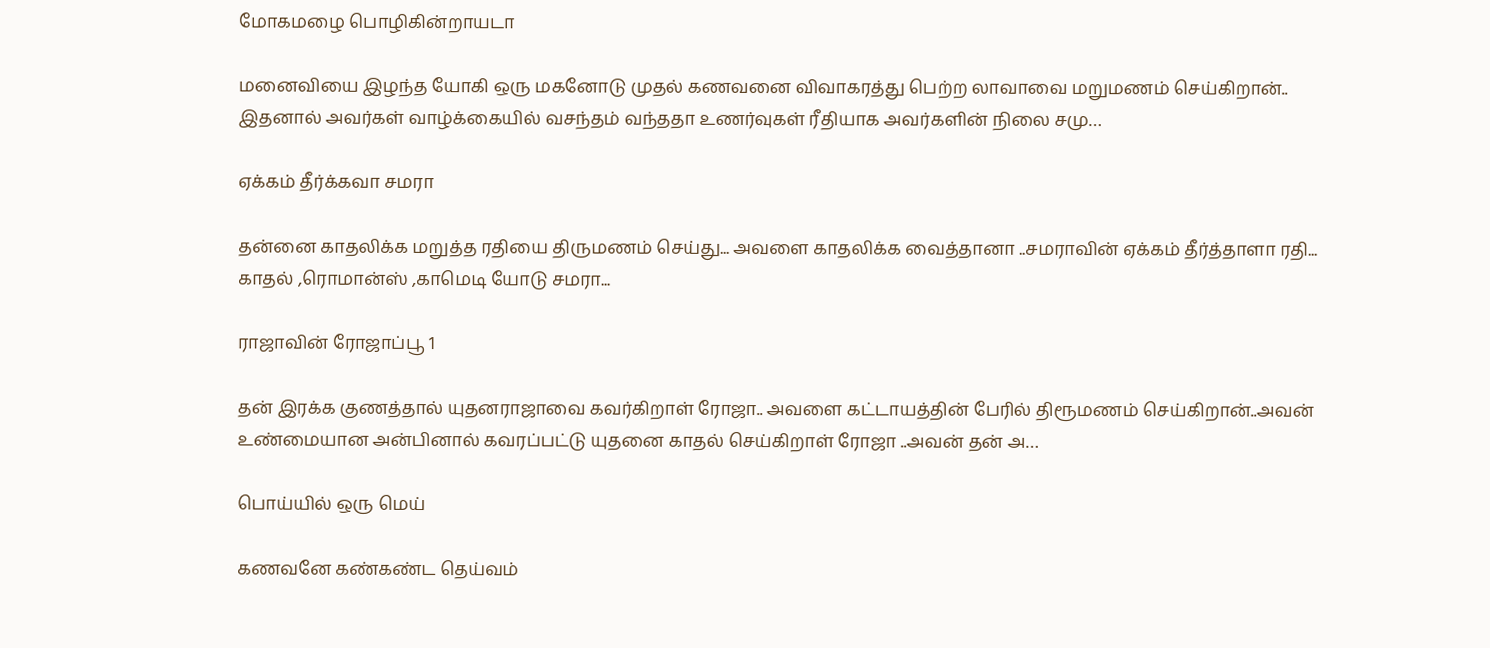மோகமழை பொழிகின்றாயடா

மனைவியை இழந்த யோகி ஒரு மகனோடு முதல் கணவனை விவாகரத்து பெற்ற லாவாவை மறுமணம் செய்கிறான்.. இதனால் அவர்கள் வாழ்க்கையில் வசந்தம் வந்ததா உணர்வுகள் ரீதியாக அவர்களின் நிலை சமு…

ஏக்கம் தீர்க்கவா சமரா

தன்னை காதலிக்க மறுத்த ரதியை திருமணம் செய்து... அவளை காதலிக்க வைத்தானா ..சமராவின் ஏக்கம் தீர்த்தாளா ரதி... காதல் ,ரொமான்ஸ் ,காமெடி யோடு சமரா...

ராஜாவின் ரோஜாப்பூ 1

தன் இரக்க குணத்தால் யுதனராஜாவை கவர்கிறாள் ரோஜா.. அவளை கட்டாயத்தின் பேரில் திரூமணம் செய்கிறான்..அவன் உண்மையான அன்பினால் கவரப்பட்டு யுதனை காதல் செய்கிறாள் ரோஜா ..அவன் தன் அ…

பொய்யில் ஒரு மெய்

கணவனே கண்கண்ட தெய்வம்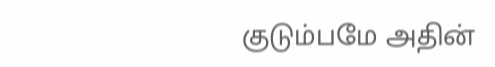குடும்பமே அதின்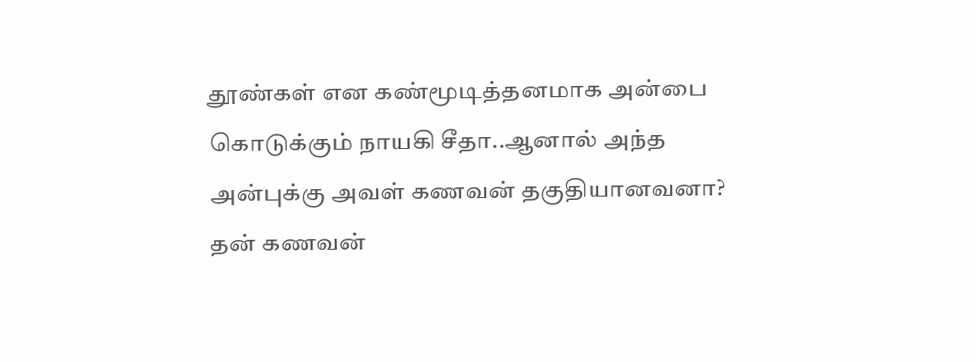தூண்கள் என கண்மூடித்தனமாக அன்பை கொடுக்கும் நாயகி சீதா..ஆனால் அந்த அன்புக்கு அவள் கணவன் தகுதியானவனா? தன் கணவன்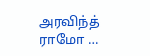அரவிந்த் ராமோ …